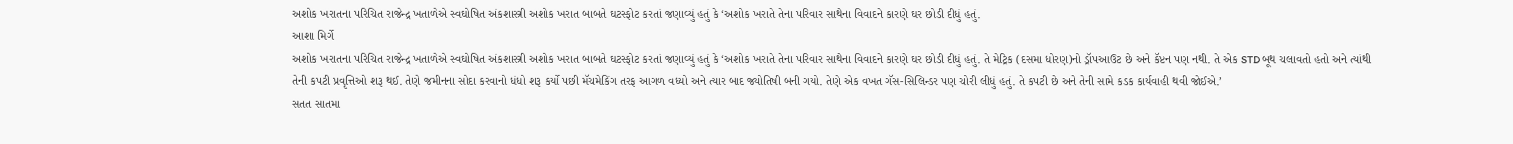અશોક ખરાતના પરિચિત રાજેન્દ્ર ખતાળેએ સ્વઘોષિત અંકશાસ્ત્રી અશોક ખરાત બાબતે ઘટસ્ફોટ કરતાં જણાવ્યું હતું કે ‘અશોક ખરાતે તેના પરિવાર સાથેના વિવાદને કારણે ઘર છોડી દીધું હતું.
આશા મિર્ગે
અશોક ખરાતના પરિચિત રાજેન્દ્ર ખતાળેએ સ્વઘોષિત અંકશાસ્ત્રી અશોક ખરાત બાબતે ઘટસ્ફોટ કરતાં જણાવ્યું હતું કે ‘અશોક ખરાતે તેના પરિવાર સાથેના વિવાદને કારણે ઘર છોડી દીધું હતું. તે મેટ્રિક (દસમા ધોરણ)નો ડ્રૉપઆઉટ છે અને કૅપ્ટન પણ નથી. તે એક STD બૂથ ચલાવતો હતો અને ત્યાંથી તેની કપટી પ્રવૃત્તિઓ શરૂ થઈ. તેણે જમીનના સોદા કરવાનો ધંધો શરૂ કર્યો પછી મૅચમેકિંગ તરફ આગળ વધ્યો અને ત્યાર બાદ જ્યોતિષી બની ગયો. તેણે એક વખત ગૅસ-સિલિન્ડર પણ ચોરી લીધું હતું. તે કપટી છે અને તેની સામે કડક કાર્યવાહી થવી જોઈએ.’
સતત સાતમા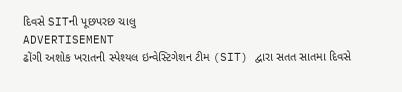દિવસે SITની પૂછપરછ ચાલુ
ADVERTISEMENT
ઢોંગી અશોક ખરાતની સ્પેશ્યલ ઇન્વેસ્ટિગેશન ટીમ (SIT) દ્વારા સતત સાતમા દિવસે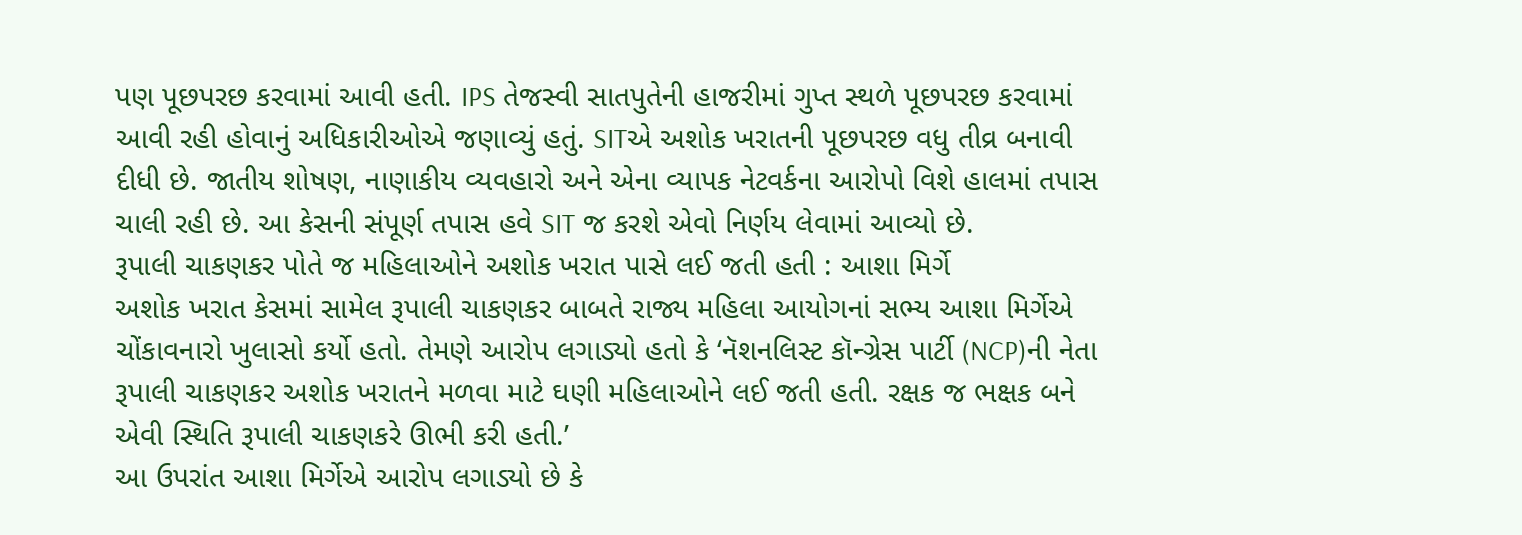પણ પૂછપરછ કરવામાં આવી હતી. IPS તેજસ્વી સાતપુતેની હાજરીમાં ગુપ્ત સ્થળે પૂછપરછ કરવામાં આવી રહી હોવાનું અધિકારીઓએ જણાવ્યું હતું. SITએ અશોક ખરાતની પૂછપરછ વધુ તીવ્ર બનાવી દીધી છે. જાતીય શોષણ, નાણાકીય વ્યવહારો અને એના વ્યાપક નેટવર્કના આરોપો વિશે હાલમાં તપાસ ચાલી રહી છે. આ કેસની સંપૂર્ણ તપાસ હવે SIT જ કરશે એવો નિર્ણય લેવામાં આવ્યો છે.
રૂપાલી ચાકણકર પોતે જ મહિલાઓને અશોક ખરાત પાસે લઈ જતી હતી : આશા મિર્ગે
અશોક ખરાત કેસમાં સામેલ રૂપાલી ચાકણકર બાબતે રાજ્ય મહિલા આયોગનાં સભ્ય આશા મિર્ગેએ ચોંકાવનારો ખુલાસો કર્યો હતો. તેમણે આરોપ લગાડ્યો હતો કે ‘નૅશનલિસ્ટ કૉન્ગ્રેસ પાર્ટી (NCP)ની નેતા રૂપાલી ચાકણકર અશોક ખરાતને મળવા માટે ઘણી મહિલાઓને લઈ જતી હતી. રક્ષક જ ભક્ષક બને એવી સ્થિતિ રૂપાલી ચાકણકરે ઊભી કરી હતી.’
આ ઉપરાંત આશા મિર્ગેએ આરોપ લગાડ્યો છે કે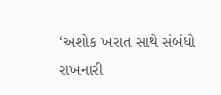‘અશોક ખરાત સાથે સંબંધો રાખનારી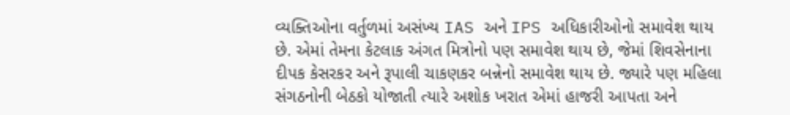વ્યક્તિઓના વર્તુળમાં અસંખ્ય IAS અને IPS અધિકારીઓનો સમાવેશ થાય છે. એમાં તેમના કેટલાક અંગત મિત્રોનો પણ સમાવેશ થાય છે, જેમાં શિવસેનાના દીપક કેસરકર અને રૂપાલી ચાકણકર બન્નેનો સમાવેશ થાય છે. જ્યારે પણ મહિલા સંગઠનોની બેઠકો યોજાતી ત્યારે અશોક ખરાત એમાં હાજરી આપતા અને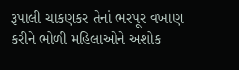રૂપાલી ચાકણકર તેનાં ભરપૂર વખાણ કરીને ભોળી મહિલાઓને અશોક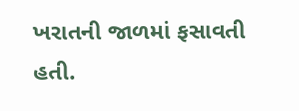ખરાતની જાળમાં ફસાવતી હતી.